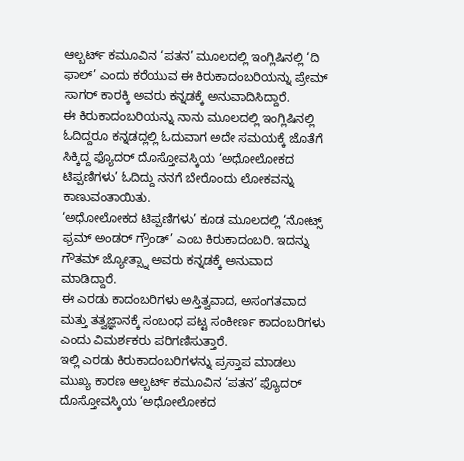ಆಲ್ಬರ್ಟ್ ಕಮೂವಿನ ‘ಪತನ’ ಮೂಲದಲ್ಲಿ ಇಂಗ್ಲಿಷಿನಲ್ಲಿ ‘ದಿ ಫಾಲ್’ ಎಂದು ಕರೆಯುವ ಈ ಕಿರುಕಾದಂಬರಿಯನ್ನು ಪ್ರೇಮ್ ಸಾಗರ್ ಕಾರಕ್ಕಿ ಅವರು ಕನ್ನಡಕ್ಕೆ ಅನುವಾದಿಸಿದ್ದಾರೆ.
ಈ ಕಿರುಕಾದಂಬರಿಯನ್ನು ನಾನು ಮೂಲದಲ್ಲಿ ಇಂಗ್ಲಿಷಿನಲ್ಲಿ ಓದಿದ್ದರೂ ಕನ್ನಡದ್ಲಲ್ಲಿ ಓದುವಾಗ ಅದೇ ಸಮಯಕ್ಕೆ ಜೊತೆಗೆ ಸಿಕ್ಕಿದ್ದ ಫ್ಯೊದರ್ ದೊಸ್ತೋವಸ್ಕಿಯ ‘ಅಧೋಲೋಕದ ಟಿಪ್ಪಣಿಗಳು’ ಓದಿದ್ದು ನನಗೆ ಬೇರೊಂದು ಲೋಕವನ್ನು ಕಾಣುವಂತಾಯಿತು.
‘ಅಧೋಲೋಕದ ಟಿಪ್ಪಣಿಗಳು’ ಕೂಡ ಮೂಲದಲ್ಲಿ ‘ನೋಟ್ಸ್ ಫ್ರಮ್ ಅಂಡರ್ ಗ್ರೌಂಡ್’ ಎಂಬ ಕಿರುಕಾದಂಬರಿ. ಇದನ್ನು ಗೌತಮ್ ಜ್ಯೋತ್ಸ್ನಾ ಅವರು ಕನ್ನಡಕ್ಕೆ ಅನುವಾದ ಮಾಡಿದ್ದಾರೆ.
ಈ ಎರಡು ಕಾದಂಬರಿಗಳು ಅಸ್ತಿತ್ವವಾದ, ಅಸಂಗತವಾದ ಮತ್ತು ತತ್ವಜ್ಞಾನಕ್ಕೆ ಸಂಬಂಧ ಪಟ್ಟ ಸಂಕೀರ್ಣ ಕಾದಂಬರಿಗಳು ಎಂದು ವಿಮರ್ಶಕರು ಪರಿಗಣಿಸುತ್ತಾರೆ.
ಇಲ್ಲಿ ಎರಡು ಕಿರುಕಾದಂಬರಿಗಳನ್ನು ಪ್ರಸ್ತಾಪ ಮಾಡಲು ಮುಖ್ಯ ಕಾರಣ ಆಲ್ಬರ್ಟ್ ಕಮೂವಿನ ‘ಪತನ’ ಫ್ಯೊದರ್ ದೊಸ್ತೋವಸ್ಕಿಯ ‘ಅಧೋಲೋಕದ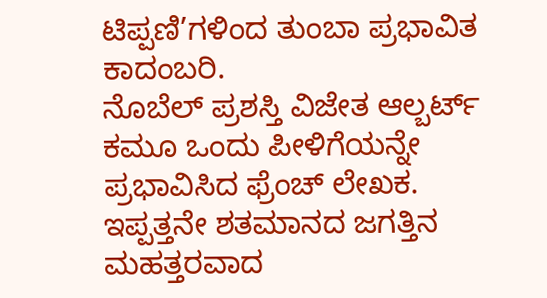ಟಿಪ್ಪಣಿ’ಗಳಿಂದ ತುಂಬಾ ಪ್ರಭಾವಿತ ಕಾದಂಬರಿ.
ನೊಬೆಲ್ ಪ್ರಶಸ್ತಿ ವಿಜೇತ ಆಲ್ಬರ್ಟ್ ಕಮೂ ಒಂದು ಪೀಳಿಗೆಯನ್ನೇ ಪ್ರಭಾವಿಸಿದ ಫ್ರೆಂಚ್ ಲೇಖಕ. ಇಪ್ಪತ್ತನೇ ಶತಮಾನದ ಜಗತ್ತಿನ ಮಹತ್ತರವಾದ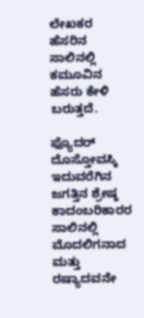ಲೇಖಕರ ಹೆಸರಿನ ಸಾಲಿನಲ್ಲಿ ಕಮೂವಿನ ಹೆಸರು ಕೇಳಿ ಬರುತ್ತದೆ.

ಫ್ಯೊದರ್ ದೊಸ್ತೋವಸ್ಕಿ ಇದುವರೆಗಿನ ಜಗತ್ತಿನ ಶ್ರೇಷ್ಠ ಕಾದಂಬರಿಕಾರರ ಸಾಲಿನಲ್ಲಿ ಮೊದಲಿಗನಾದ ಮತ್ತು ರಷ್ಯಾದವನೇ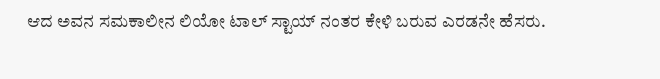ಆದ ಅವನ ಸಮಕಾಲೀನ ಲಿಯೋ ಟಾಲ್ ಸ್ಟಾಯ್ ನಂತರ ಕೇಳಿ ಬರುವ ಎರಡನೇ ಹೆಸರು.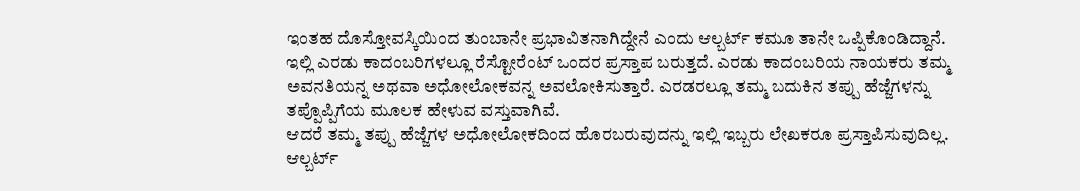ಇಂತಹ ದೊಸ್ತೋವಸ್ಕಿಯಿಂದ ತುಂಬಾನೇ ಪ್ರಭಾವಿತನಾಗಿದ್ದೇನೆ ಎಂದು ಆಲ್ಬರ್ಟ್ ಕಮೂ ತಾನೇ ಒಪ್ಪಿಕೊಂಡಿದ್ದಾನೆ.
ಇಲ್ಲಿ ಎರಡು ಕಾದಂಬರಿಗಳಲ್ಲೂ ರೆಸ್ಟೋರೆಂಟ್ ಒಂದರ ಪ್ರಸ್ತಾಪ ಬರುತ್ತದೆ. ಎರಡು ಕಾದಂಬರಿಯ ನಾಯಕರು ತಮ್ಮ ಅವನತಿಯನ್ನ ಅಥವಾ ಅಧೋಲೋಕವನ್ನ ಅವಲೋಕಿಸುತ್ತಾರೆ. ಎರಡರಲ್ಲೂ ತಮ್ಮ ಬದುಕಿನ ತಪ್ಪು ಹೆಜ್ಜೆಗಳನ್ನು ತಪ್ಪೊಪ್ಪಿಗೆಯ ಮೂಲಕ ಹೇಳುವ ವಸ್ತುವಾಗಿವೆ.
ಆದರೆ ತಮ್ಮ ತಪ್ಪು ಹೆಜ್ಜೆಗಳ ಅಧೋಲೋಕದಿಂದ ಹೊರಬರುವುದನ್ನು ಇಲ್ಲಿ ಇಬ್ಬರು ಲೇಖಕರೂ ಪ್ರಸ್ತಾಪಿಸುವುದಿಲ್ಲ. ಆಲ್ಬರ್ಟ್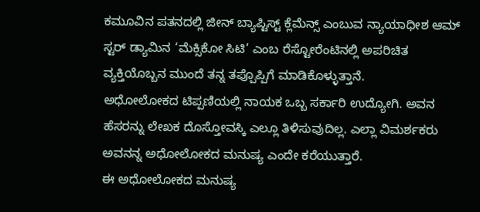ಕಮೂವಿನ ಪತನದಲ್ಲಿ ಜೀನ್ ಬ್ಯಾಪ್ಟಿಸ್ಟ್ ಕ್ಲೆಮೆನ್ಸ್ ಎಂಬುವ ನ್ಯಾಯಾಧೀಶ ಆಮ್ ಸ್ಟರ್ ಡ್ಯಾಮಿನ ‘ಮೆಕ್ಸಿಕೋ ಸಿಟಿ’ ಎಂಬ ರೆಸ್ಟೋರೆಂಟಿನಲ್ಲಿ ಅಪರಿಚಿತ ವ್ಯಕ್ತಿಯೊಬ್ಬನ ಮುಂದೆ ತನ್ನ ತಪ್ಪೊಪ್ಪಿಗೆ ಮಾಡಿಕೊಳ್ಳುತ್ತಾನೆ.
ಅಧೋಲೋಕದ ಟಿಪ್ಪಣಿಯಲ್ಲಿ ನಾಯಕ ಒಬ್ಬ ಸರ್ಕಾರಿ ಉದ್ಯೋಗಿ. ಅವನ ಹೆಸರನ್ನು ಲೇಖಕ ದೊಸ್ತೋವಸ್ಕಿ ಎಲ್ಲೂ ತಿಳಿಸುವುದಿಲ್ಲ. ಎಲ್ಲಾ ವಿಮರ್ಶಕರು ಅವನನ್ನ ಅಧೋಲೋಕದ ಮನುಷ್ಯ ಎಂದೇ ಕರೆಯುತ್ತಾರೆ.
ಈ ಅಧೋಲೋಕದ ಮನುಷ್ಯ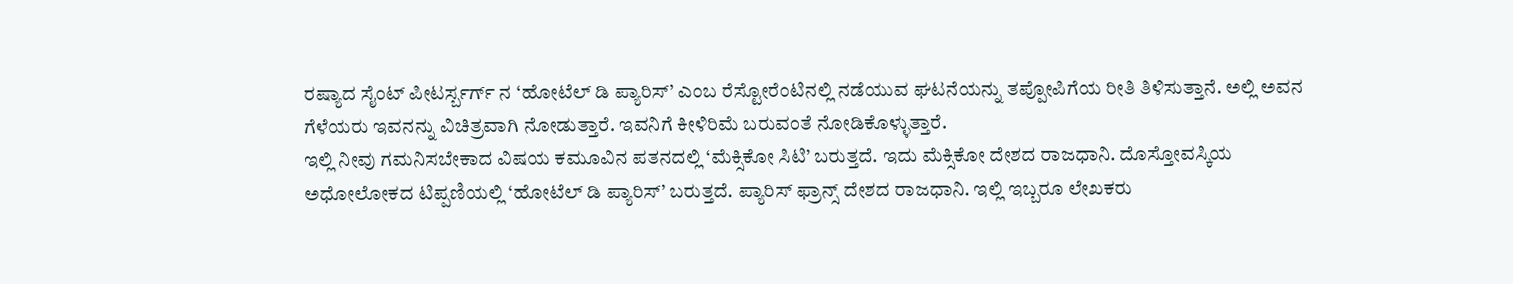ರಷ್ಯಾದ ಸೈಂಟ್ ಪೀಟರ್ಸ್ಬರ್ಗ್ ನ ‘ಹೋಟೆಲ್ ಡಿ ಪ್ಯಾರಿಸ್’ ಎಂಬ ರೆಸ್ಟೋರೆಂಟಿನಲ್ಲಿ ನಡೆಯುವ ಘಟನೆಯನ್ನು ತಪ್ಪೋಪಿಗೆಯ ರೀತಿ ತಿಳಿಸುತ್ತಾನೆ. ಅಲ್ಲಿ ಅವನ ಗೆಳೆಯರು ಇವನನ್ನು ವಿಚಿತ್ರವಾಗಿ ನೋಡುತ್ತಾರೆ. ಇವನಿಗೆ ಕೀಳಿರಿಮೆ ಬರುವಂತೆ ನೋಡಿಕೊಳ್ಳುತ್ತಾರೆ.
ಇಲ್ಲಿ ನೀವು ಗಮನಿಸಬೇಕಾದ ವಿಷಯ ಕಮೂವಿನ ಪತನದಲ್ಲಿ ‘ಮೆಕ್ಸಿಕೋ ಸಿಟಿ’ ಬರುತ್ತದೆ. ಇದು ಮೆಕ್ಸಿಕೋ ದೇಶದ ರಾಜಧಾನಿ. ದೊಸ್ತೋವಸ್ಕಿಯ ಅಧೋಲೋಕದ ಟಿಪ್ಪಣಿಯಲ್ಲಿ ‘ಹೋಟೆಲ್ ಡಿ ಪ್ಯಾರಿಸ್’ ಬರುತ್ತದೆ. ಪ್ಯಾರಿಸ್ ಫ್ರಾನ್ಸ್ ದೇಶದ ರಾಜಧಾನಿ. ಇಲ್ಲಿ ಇಬ್ಬರೂ ಲೇಖಕರು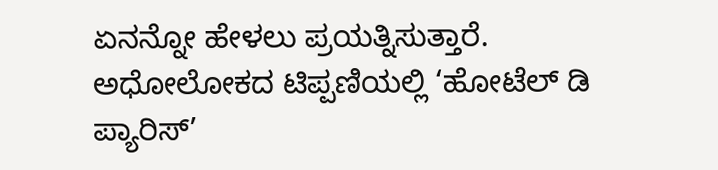ಏನನ್ನೋ ಹೇಳಲು ಪ್ರಯತ್ನಿಸುತ್ತಾರೆ.
ಅಧೋಲೋಕದ ಟಿಪ್ಪಣಿಯಲ್ಲಿ ‘ಹೋಟೆಲ್ ಡಿ ಪ್ಯಾರಿಸ್’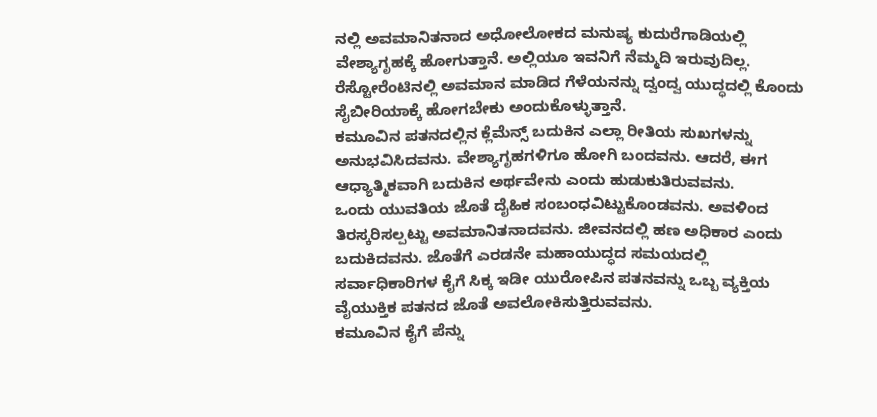ನಲ್ಲಿ ಅವಮಾನಿತನಾದ ಅಧೋಲೋಕದ ಮನುಷ್ಯ ಕುದುರೆಗಾಡಿಯಲ್ಲಿ ವೇಶ್ಯಾಗೃಹಕ್ಕೆ ಹೋಗುತ್ತಾನೆ. ಅಲ್ಲಿಯೂ ಇವನಿಗೆ ನೆಮ್ಮದಿ ಇರುವುದಿಲ್ಲ. ರೆಸ್ಟೋರೆಂಟಿನಲ್ಲಿ ಅವಮಾನ ಮಾಡಿದ ಗೆಳೆಯನನ್ನು ದ್ವಂದ್ವ ಯುದ್ಧದಲ್ಲಿ ಕೊಂದು ಸೈಬೀರಿಯಾಕ್ಕೆ ಹೋಗಬೇಕು ಅಂದುಕೊಳ್ಳುತ್ತಾನೆ.
ಕಮೂವಿನ ಪತನದಲ್ಲಿನ ಕ್ಲೆಮೆನ್ಸ್ ಬದುಕಿನ ಎಲ್ಲಾ ರೀತಿಯ ಸುಖಗಳನ್ನು ಅನುಭವಿಸಿದವನು. ವೇಶ್ಯಾಗೃಹಗಳಿಗೂ ಹೋಗಿ ಬಂದವನು. ಆದರೆ, ಈಗ ಆಧ್ಯಾತ್ಮಿಕವಾಗಿ ಬದುಕಿನ ಅರ್ಥವೇನು ಎಂದು ಹುಡುಕುತಿರುವವನು.
ಒಂದು ಯುವತಿಯ ಜೊತೆ ದೈಹಿಕ ಸಂಬಂಧವಿಟ್ಟುಕೊಂಡವನು. ಅವಳಿಂದ ತಿರಸ್ಕರಿಸಲ್ಪಟ್ಟು ಅವಮಾನಿತನಾದವನು. ಜೀವನದಲ್ಲಿ ಹಣ ಅಧಿಕಾರ ಎಂದು ಬದುಕಿದವನು. ಜೊತೆಗೆ ಎರಡನೇ ಮಹಾಯುದ್ಧದ ಸಮಯದಲ್ಲಿ ಸರ್ವಾಧಿಕಾರಿಗಳ ಕೈಗೆ ಸಿಕ್ಕ ಇಡೀ ಯುರೋಪಿನ ಪತನವನ್ನು ಒಬ್ಬ ವ್ಯಕ್ತಿಯ ವೈಯುಕ್ತಿಕ ಪತನದ ಜೊತೆ ಅವಲೋಕಿಸುತ್ತಿರುವವನು.
ಕಮೂವಿನ ಕೈಗೆ ಪೆನ್ನು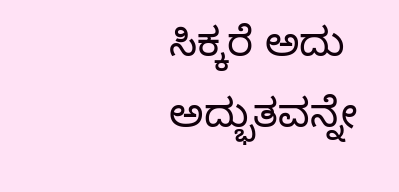ಸಿಕ್ಕರೆ ಅದು ಅದ್ಭುತವನ್ನೇ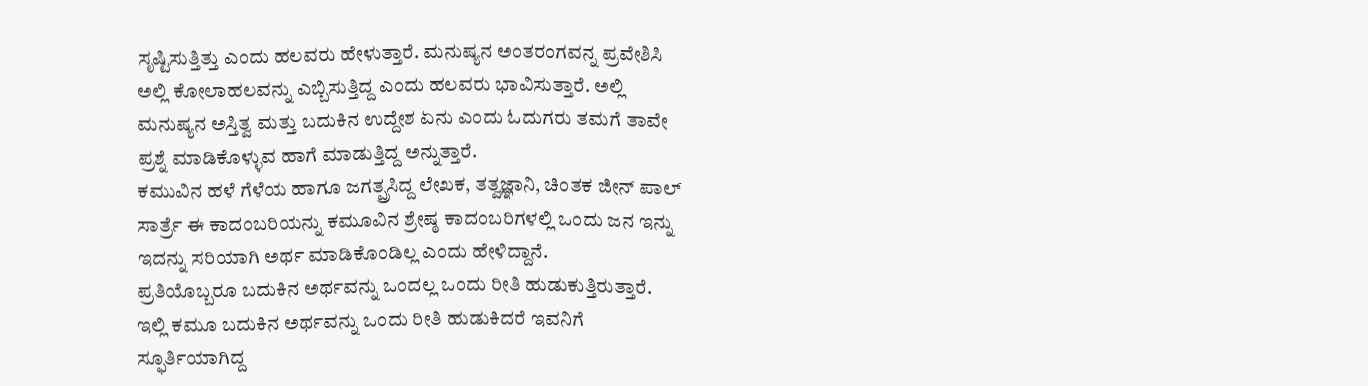ಸೃಷ್ಟಿಸುತ್ತಿತ್ತು ಎಂದು ಹಲವರು ಹೇಳುತ್ತಾರೆ. ಮನುಷ್ಯನ ಅಂತರಂಗವನ್ನ ಪ್ರವೇಶಿಸಿ ಅಲ್ಲಿ ಕೋಲಾಹಲವನ್ನು ಎಬ್ಬಿಸುತ್ತಿದ್ದ ಎಂದು ಹಲವರು ಭಾವಿಸುತ್ತಾರೆ. ಅಲ್ಲಿ ಮನುಷ್ಯನ ಅಸ್ತಿತ್ವ ಮತ್ತು ಬದುಕಿನ ಉದ್ದೇಶ ಏನು ಎಂದು ಓದುಗರು ತಮಗೆ ತಾವೇ ಪ್ರಶ್ನೆ ಮಾಡಿಕೊಳ್ಳುವ ಹಾಗೆ ಮಾಡುತ್ತಿದ್ದ ಅನ್ನುತ್ತಾರೆ.
ಕಮುವಿನ ಹಳೆ ಗೆಳೆಯ ಹಾಗೂ ಜಗತ್ಪ್ರಸಿದ್ದ ಲೇಖಕ, ತತ್ವಜ್ಞಾನಿ, ಚಿಂತಕ ಜೀನ್ ಪಾಲ್ ಸಾರ್ತ್ರೆ ಈ ಕಾದಂಬರಿಯನ್ನು ಕಮೂವಿನ ಶ್ರೇಷ್ಠ ಕಾದಂಬರಿಗಳಲ್ಲಿ ಒಂದು ಜನ ಇನ್ನು ಇದನ್ನು ಸರಿಯಾಗಿ ಅರ್ಥ ಮಾಡಿಕೊಂಡಿಲ್ಲ ಎಂದು ಹೇಳಿದ್ದಾನೆ.
ಪ್ರತಿಯೊಬ್ಬರೂ ಬದುಕಿನ ಅರ್ಥವನ್ನು ಒಂದಲ್ಲ ಒಂದು ರೀತಿ ಹುಡುಕುತ್ತಿರುತ್ತಾರೆ. ಇಲ್ಲಿ ಕಮೂ ಬದುಕಿನ ಅರ್ಥವನ್ನು ಒಂದು ರೀತಿ ಹುಡುಕಿದರೆ ಇವನಿಗೆ ಸ್ಫೂರ್ತಿಯಾಗಿದ್ದ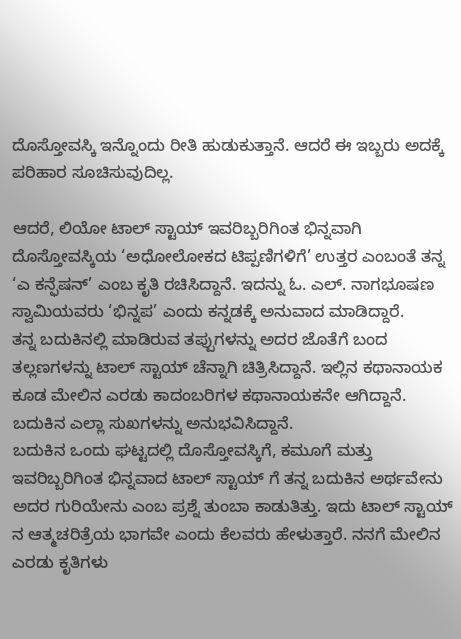ದೊಸ್ತೋವಸ್ಕಿ ಇನ್ನೊಂದು ರೀತಿ ಹುಡುಕುತ್ತಾನೆ. ಆದರೆ ಈ ಇಬ್ಬರು ಅದಕ್ಕೆ ಪರಿಹಾರ ಸೂಚಿಸುವುದಿಲ್ಲ.

ಆದರೆ, ಲಿಯೋ ಟಾಲ್ ಸ್ಟಾಯ್ ಇವರಿಬ್ಬರಿಗಿಂತ ಭಿನ್ನವಾಗಿ ದೊಸ್ತೋವಸ್ಕಿಯ ‘ಅಧೋಲೋಕದ ಟಿಪ್ಪಣಿಗಳಿಗೆ’ ಉತ್ತರ ಎಂಬಂತೆ ತನ್ನ ‘ಎ ಕನ್ಫೆಷನ್’ ಎಂಬ ಕೃತಿ ರಚಿಸಿದ್ದಾನೆ. ಇದನ್ನು ಓ. ಎಲ್. ನಾಗಭೂಷಣ ಸ್ವಾಮಿಯವರು ‘ಭಿನ್ನಪ’ ಎಂದು ಕನ್ನಡಕ್ಕೆ ಅನುವಾದ ಮಾಡಿದ್ದಾರೆ.
ತನ್ನ ಬದುಕಿನಲ್ಲಿ ಮಾಡಿರುವ ತಪ್ಪುಗಳನ್ನು ಅದರ ಜೊತೆಗೆ ಬಂದ ತಲ್ಲಣಗಳನ್ನು ಟಾಲ್ ಸ್ಟಾಯ್ ಚೆನ್ನಾಗಿ ಚಿತ್ರಿಸಿದ್ದಾನೆ. ಇಲ್ಲಿನ ಕಥಾನಾಯಕ ಕೂಡ ಮೇಲಿನ ಎರಡು ಕಾದಂಬರಿಗಳ ಕಥಾನಾಯಕನೇ ಆಗಿದ್ದಾನೆ. ಬದುಕಿನ ಎಲ್ಲಾ ಸುಖಗಳನ್ನು ಅನುಭವಿಸಿದ್ದಾನೆ.
ಬದುಕಿನ ಒಂದು ಘಟ್ಟದಲ್ಲಿ ದೊಸ್ತೋವಸ್ಕಿಗೆ, ಕಮೂಗೆ ಮತ್ತು ಇವರಿಬ್ಬರಿಗಿಂತ ಭಿನ್ನವಾದ ಟಾಲ್ ಸ್ಟಾಯ್ ಗೆ ತನ್ನ ಬದುಕಿನ ಅರ್ಥವೇನು ಅದರ ಗುರಿಯೇನು ಎಂಬ ಪ್ರಶ್ನೆ ತುಂಬಾ ಕಾಡುತಿತ್ತು. ಇದು ಟಾಲ್ ಸ್ಟಾಯ್ ನ ಆತ್ಮಚರಿತ್ರೆಯ ಭಾಗವೇ ಎಂದು ಕೆಲವರು ಹೇಳುತ್ತಾರೆ. ನನಗೆ ಮೇಲಿನ ಎರಡು ಕೃತಿಗಳು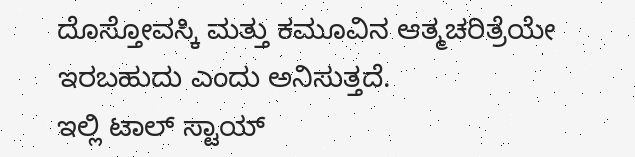ದೊಸ್ತೋವಸ್ಕಿ ಮತ್ತು ಕಮೂವಿನ ಆತ್ಮಚರಿತ್ರೆಯೇ ಇರಬಹುದು ಎಂದು ಅನಿಸುತ್ತದೆ.
ಇಲ್ಲಿ ಟಾಲ್ ಸ್ಟಾಯ್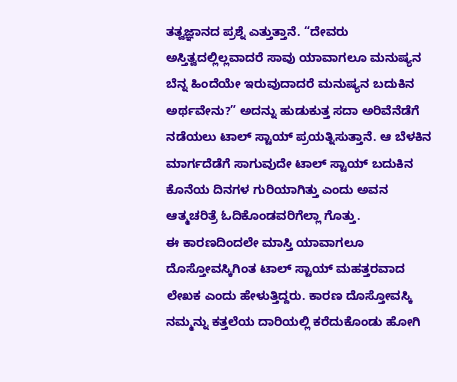ತತ್ವಜ್ಞಾನದ ಪ್ರಶ್ನೆ ಎತ್ತುತ್ತಾನೆ. “ದೇವರು ಅಸ್ತಿತ್ವದಲ್ಲಿಲ್ಲವಾದರೆ ಸಾವು ಯಾವಾಗಲೂ ಮನುಷ್ಯನ ಬೆನ್ನ ಹಿಂದೆಯೇ ಇರುವುದಾದರೆ ಮನುಷ್ಯನ ಬದುಕಿನ ಅರ್ಥವೇನು?” ಅದನ್ನು ಹುಡುಕುತ್ತ ಸದಾ ಅರಿವೆನೆಡೆಗೆ ನಡೆಯಲು ಟಾಲ್ ಸ್ಟಾಯ್ ಪ್ರಯತ್ನಿಸುತ್ತಾನೆ. ಆ ಬೆಳಕಿನ ಮಾರ್ಗದೆಡೆಗೆ ಸಾಗುವುದೇ ಟಾಲ್ ಸ್ಟಾಯ್ ಬದುಕಿನ ಕೊನೆಯ ದಿನಗಳ ಗುರಿಯಾಗಿತ್ತು ಎಂದು ಅವನ ಆತ್ಮಚರಿತ್ರೆ ಓದಿಕೊಂಡವರಿಗೆಲ್ಲಾ ಗೊತ್ತು.
ಈ ಕಾರಣದಿಂದಲೇ ಮಾಸ್ತಿ ಯಾವಾಗಲೂ ದೊಸ್ತೋವಸ್ಕಿಗಿಂತ ಟಾಲ್ ಸ್ಟಾಯ್ ಮಹತ್ತರವಾದ ಲೇಖಕ ಎಂದು ಹೇಳುತ್ತಿದ್ದರು. ಕಾರಣ ದೊಸ್ತೋವಸ್ಕಿ ನಮ್ಮನ್ನು ಕತ್ತಲೆಯ ದಾರಿಯಲ್ಲಿ ಕರೆದುಕೊಂಡು ಹೋಗಿ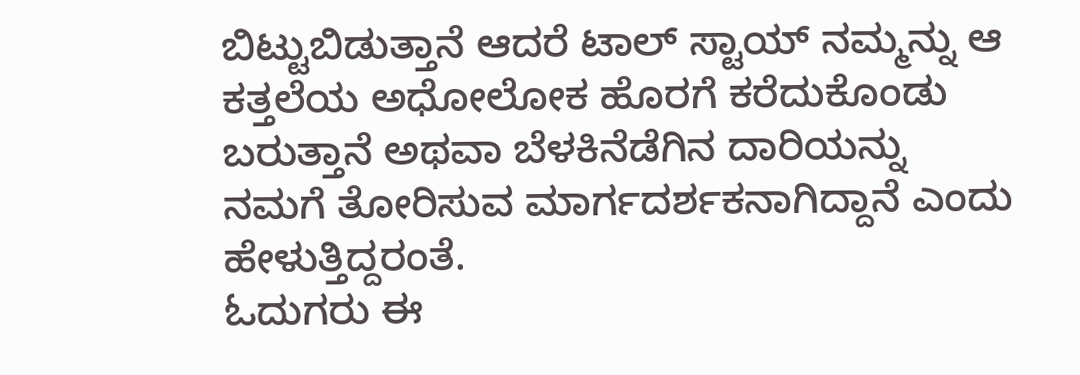ಬಿಟ್ಟುಬಿಡುತ್ತಾನೆ ಆದರೆ ಟಾಲ್ ಸ್ಟಾಯ್ ನಮ್ಮನ್ನು ಆ ಕತ್ತಲೆಯ ಅಧೋಲೋಕ ಹೊರಗೆ ಕರೆದುಕೊಂಡು ಬರುತ್ತಾನೆ ಅಥವಾ ಬೆಳಕಿನೆಡೆಗಿನ ದಾರಿಯನ್ನು ನಮಗೆ ತೋರಿಸುವ ಮಾರ್ಗದರ್ಶಕನಾಗಿದ್ದಾನೆ ಎಂದು ಹೇಳುತ್ತಿದ್ದರಂತೆ.
ಓದುಗರು ಈ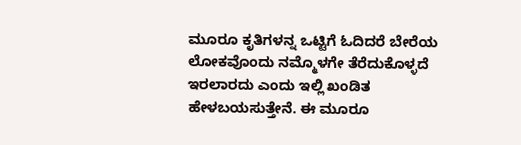ಮೂರೂ ಕೃತಿಗಳನ್ನ ಒಟ್ಟಿಗೆ ಓದಿದರೆ ಬೇರೆಯ ಲೋಕವೊಂದು ನಮ್ಮೊಳಗೇ ತೆರೆದುಕೊಳ್ಳದೆ ಇರಲಾರದು ಎಂದು ಇಲ್ಲಿ ಖಂಡಿತ ಹೇಳಬಯಸುತ್ತೇನೆ. ಈ ಮೂರೂ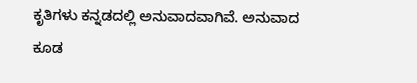ಕೃತಿಗಳು ಕನ್ನಡದಲ್ಲಿ ಅನುವಾದವಾಗಿವೆ. ಅನುವಾದ ಕೂಡ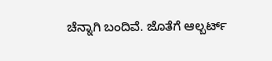ಚೆನ್ನಾಗಿ ಬಂದಿವೆ. ಜೊತೆಗೆ ಆಲ್ಬರ್ಟ್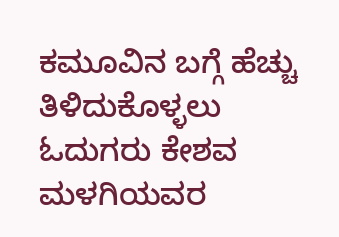ಕಮೂವಿನ ಬಗ್ಗೆ ಹೆಚ್ಚು ತಿಳಿದುಕೊಳ್ಳಲು ಓದುಗರು ಕೇಶವ ಮಳಗಿಯವರ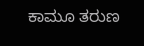ಕಾಮೂ ತರುಣ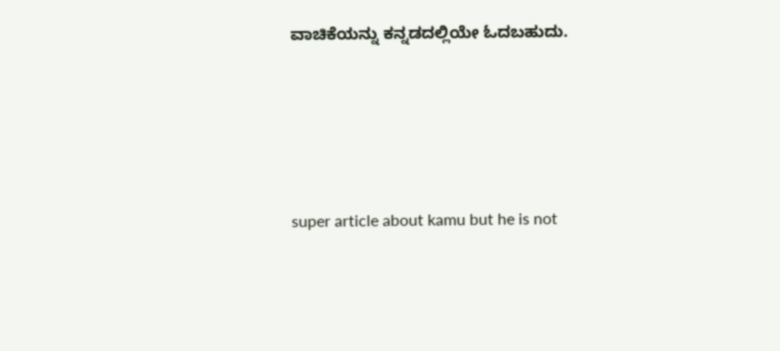ವಾಚಿಕೆಯನ್ನು ಕನ್ನಡದಲ್ಲಿಯೇ ಓದಬಹುದು.






super article about kamu but he is not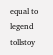equal to legend tollstoy